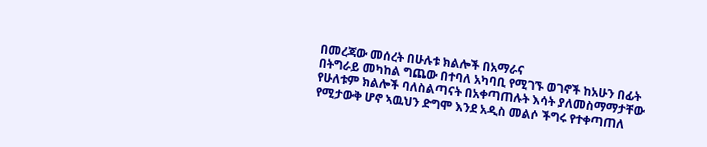በመረጃው መሰረት በሁሉቱ ክልሎች በአማራና
በትግራይ መካከል ግጨው በተባለ አካባቢ የሚገኙ ወገኖች ከአሁን በፊት የሁለቱም ክልሎች ባለስልጣናት በአቀጣጠሉት እሳት ያለመስማማታቸው
የሚታውቅ ሆኖ ኣዉህን ድግሞ እንደ አዲስ መልሶ ችግሩ የተቀጣጠለ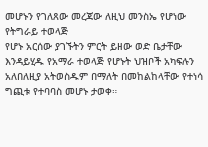መሆኑን የገለጸው መረጃው ለዚህ መንስኤ የሆነው የትግራይ ተወላጅ
የሆኑ አርሰው ያገኙትን ምርት ይዘው ወድ ቤታቸው እንዳይሂዱ የአማራ ተወላጅ የሆኑት ህዝቦች አካፍሉን
አለበለዚያ አትወስዱም በማለት በመከልከላቸው የተነሳ ግጪቱ የተባባስ መሆኑ ታወቀ።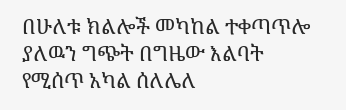በሁለቱ ክልሎች መካከል ተቀጣጥሎ ያለዉን ግጭት በግዜው እልባት የሚሰጥ አካል ሰለሌለ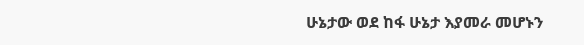ሁኔታው ወደ ከፋ ሁኔታ እያመራ መሆኑን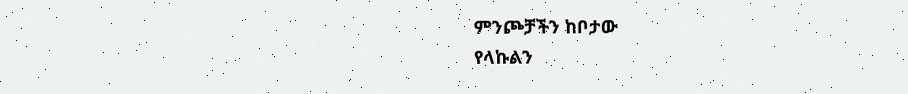ምንጮቻችን ከቦታው
የላኩልን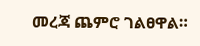መረጃ ጨምሮ ገልፀዋል።